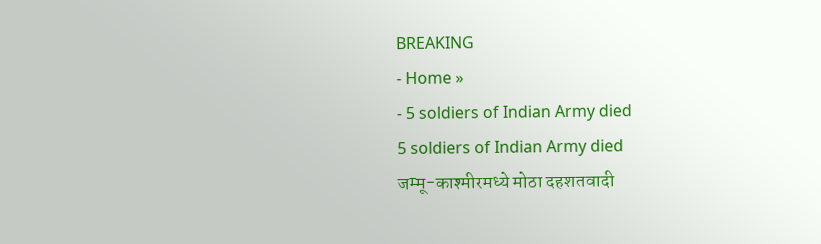BREAKING
- Home »
- 5 soldiers of Indian Army died
5 soldiers of Indian Army died
जम्मू-काश्मीरमध्ये मोठा दहशतवादी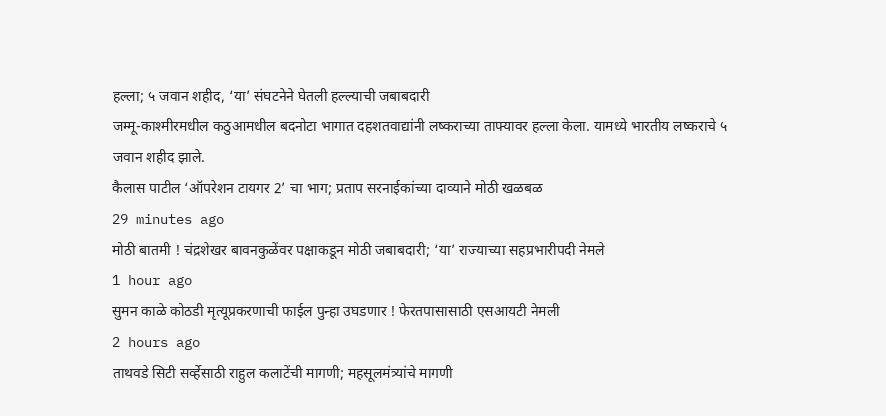हल्ला; ५ जवान शहीद, ‘या’ संघटनेने घेतली हल्ल्याची जबाबदारी
जम्मू-काश्मीरमधील कठुआमधील बदनोटा भागात दहशतवाद्यांनी लष्कराच्या ताफ्यावर हल्ला केला. यामध्ये भारतीय लष्कराचे ५ जवान शहीद झाले.
कैलास पाटील ‘ऑपरेशन टायगर 2’ चा भाग; प्रताप सरनाईकांच्या दाव्याने मोठी खळबळ
29 minutes ago
मोठी बातमी ! चंद्रशेखर बावनकुळेंवर पक्षाकडून मोठी जबाबदारी; ‘या’ राज्याच्या सहप्रभारीपदी नेमले
1 hour ago
सुमन काळे कोठडी मृत्यूप्रकरणाची फाईल पुन्हा उघडणार ! फेरतपासासाठी एसआयटी नेमली
2 hours ago
ताथवडे सिटी सर्व्हेसाठी राहुल कलाटेंची मागणी; महसूलमंत्र्यांचे मागणी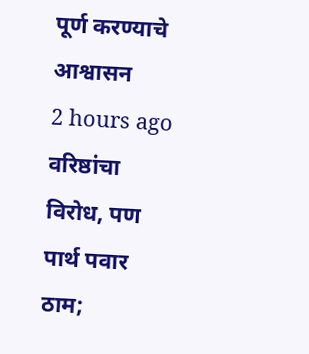पूर्ण करण्याचे आश्वासन
2 hours ago
वरिष्ठांचा विरोध, पण पार्थ पवार ठाम;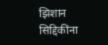झिशान सिद्दिकींना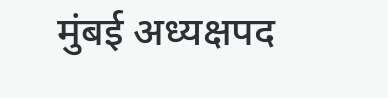मुंबई अध्यक्षपद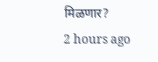मिळणार?
2 hours ago